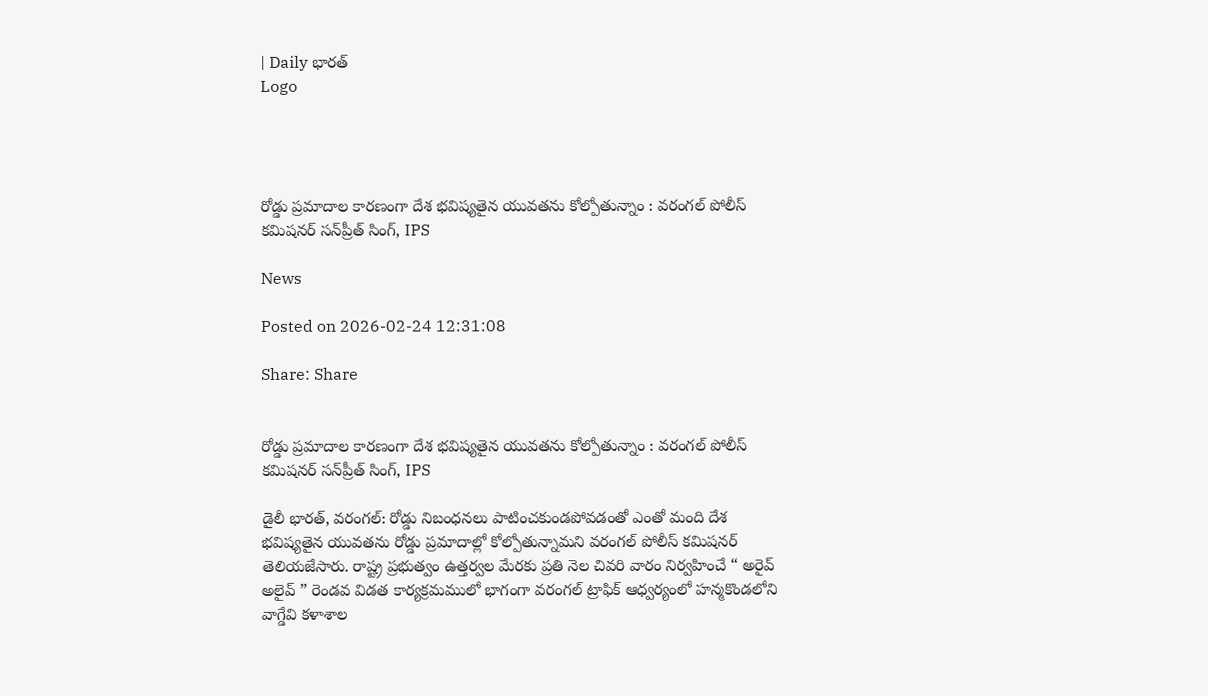| Daily భారత్
Logo




రోడ్డు ప్రమాదాల కారణంగా దేశ భవిష్యతైన యువతను కోల్పోతున్నాం : వరంగల్ పోలీస్ కమిషనర్ సన్‌ప్రీత్ సింగ్, IPS

News

Posted on 2026-02-24 12:31:08

Share: Share


రోడ్డు ప్రమాదాల కారణంగా దేశ భవిష్యతైన యువతను కోల్పోతున్నాం : వరంగల్ పోలీస్ కమిషనర్ సన్‌ప్రీత్ సింగ్, IPS

డైలీ భారత్, వరంగల్: రోడ్డు నిబంధనలు పాటించకుండపోవడంతో ఎంతో మంది దేశ భవిష్యతైన యువతను రోడ్డు ప్రమాదాల్లో కోల్పోతున్నామని వరంగల్ పోలీస్ కమిషనర్ తెలియజేసారు. రాష్ట్ర ప్రభుత్వం ఉత్తర్వల మేరకు ప్రతి నెల చివరి వారం నిర్వహించే “ అరైవ్ అలైవ్ ” రెండవ విడత కార్యక్రమములో భాగంగా వరంగల్ ట్రాఫిక్ ఆధ్వర్యంలో హన్మకొండలోని వాగ్డేవి కళాశాల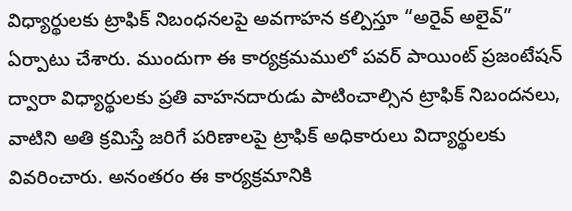విధ్యార్థులకు ట్రాఫిక్ నిబంధనలపై అవగాహన కల్పిస్తూ “అరైవ్ అలైవ్” ఏర్పాటు చేశారు. ముందుగా ఈ కార్యక్రమములో పవర్ పాయింట్ ప్రజంటేషన్ ద్వారా విధ్యార్థులకు ప్రతి వాహనదారుడు పాటించాల్సిన ట్రాఫిక్ నిబందనలు, వాటిని అతి క్రమిస్తే జరిగే పరిణాలపై ట్రాఫిక్ అధికారులు విద్యార్థులకు వివరించారు. అనంతరం ఈ కార్యక్రమానికి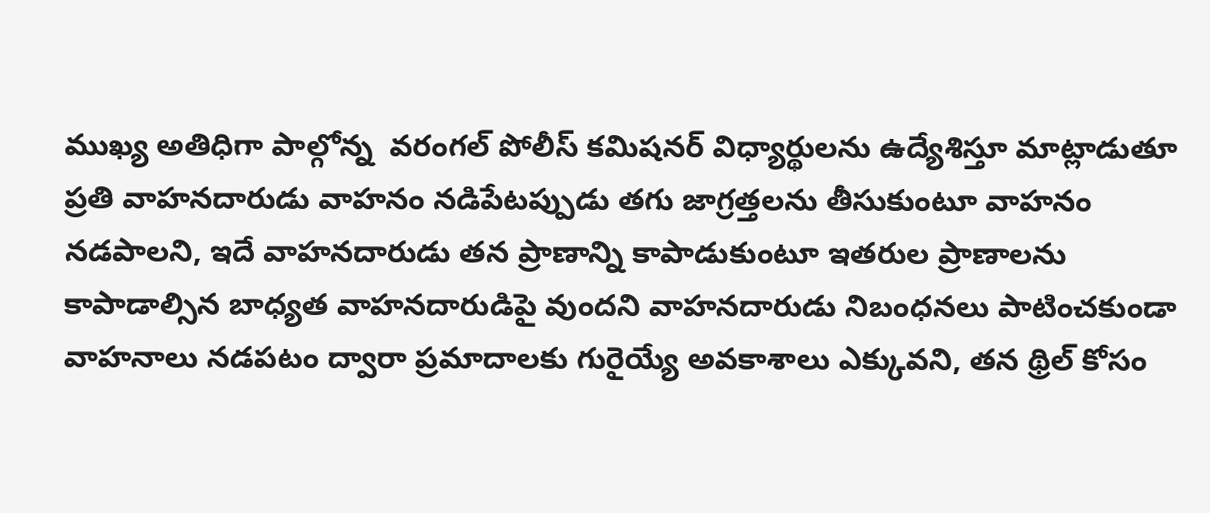ముఖ్య అతిధిగా పాల్గోన్న  వరంగల్ పోలీస్ కమిషనర్ విధ్యార్థులను ఉద్యేశిస్తూ మాట్లాడుతూ ప్రతి వాహనదారుడు వాహనం నడిపేటప్పుడు తగు జాగ్రత్తలను తీసుకుంటూ వాహనం నడపాలని, ఇదే వాహనదారుడు తన ప్రాణాన్ని కాపాడుకుంటూ ఇతరుల ప్రాణాలను కాపాడాల్సిన బాధ్యత వాహనదారుడిపై వుందని వాహనదారుడు నిబంధనలు పాటించకుండా వాహనాలు నడపటం ద్వారా ప్రమాదాలకు గురైయ్యే అవకాశాలు ఎక్కువని, తన థ్రిల్ కోసం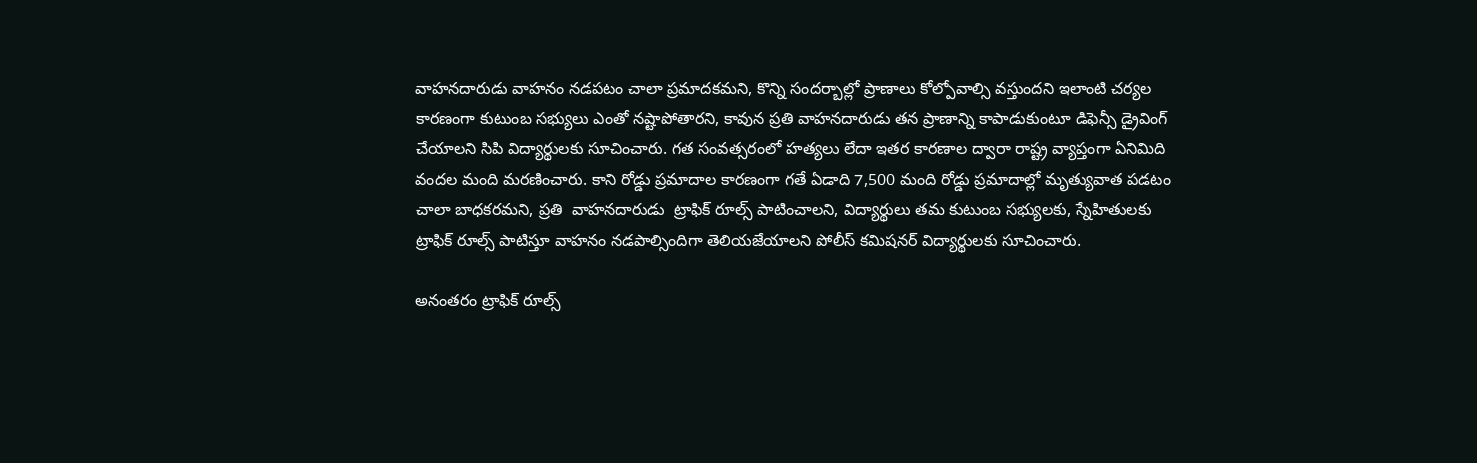వాహనదారుడు వాహనం నడపటం చాలా ప్రమాదకమని, కొన్ని సందర్బాల్లో ప్రాణాలు కోల్పోవాల్సి వస్తుందని ఇలాంటి చర్యల కారణంగా కుటుంబ సభ్యులు ఎంతో నష్టాపోతారని, కావున ప్రతి వాహనదారుడు తన ప్రాణాన్ని కాపాడుకుంటూ డిఫెన్సీ డ్రైవింగ్ చేయాలని సిపి విద్యార్థులకు సూచించారు. గత సంవత్సరంలో హత్యలు లేదా ఇతర కారణాల ద్వారా రాష్ట్ర వ్యాప్తంగా ఏనిమిది వందల మంది మరణించారు. కాని రోడ్డు ప్రమాదాల కారణంగా గతే ఏడాది 7,500 మంది రోడ్డు ప్రమాదాల్లో మృత్యువాత పడటం చాలా బాధకరమని, ప్రతి  వాహనదారుడు  ట్రాఫిక్ రూల్స్ పాటించాలని, విద్యార్థులు తమ కుటుంబ సభ్యులకు, స్నేహితులకు ట్రాఫిక్ రూల్స్ పాటిస్తూ వాహనం నడపాల్సిందిగా తెలియజేయాలని పోలీస్ కమిషనర్ విద్యార్థులకు సూచించారు.

అనంతరం ట్రాఫిక్ రూల్స్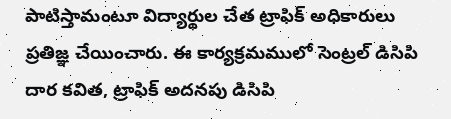పాటిస్తామంటూ విద్యార్థుల చేత ట్రాఫిక్ అధికారులు ప్రతిజ్ఞ చేయించారు. ఈ కార్యక్రమములో సెంట్రల్ డిసిపి దార కవిత, ట్రాఫిక్ అదనపు డిసిపి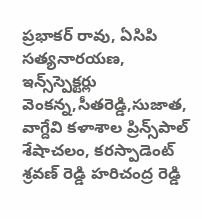ప్రభాకర్ రావు, ఏసిపి సత్యనారయణ, ఇన్స్‌స్పెక్టర్లు వెంకన్న,సీతరెడ్డి,సుజాత, వాగ్దేవి కళాశాల ప్రిన్స్‌పాల్ శేషాచలం, కరస్పాడెంట్ శ్రవణ్ రెడ్డి హరిచంద్ర రెడ్డి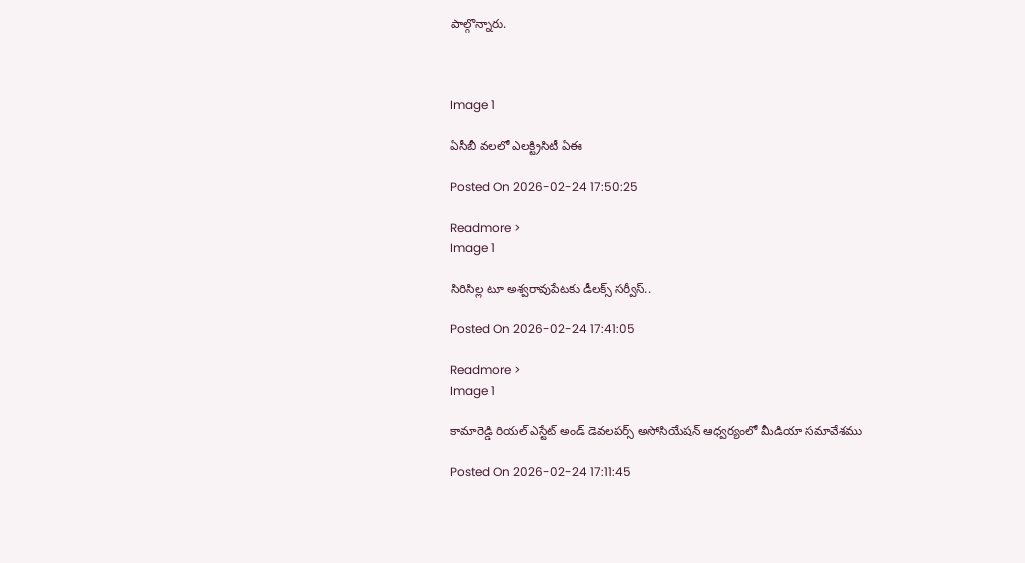పాల్గొన్నారు.



Image 1

ఏసీబీ వలలో ఎలక్ట్రిసిటీ ఏఈ

Posted On 2026-02-24 17:50:25

Readmore >
Image 1

సిరిసిల్ల టూ అశ్వరావుపేటకు డీలక్స్ సర్వీస్..

Posted On 2026-02-24 17:41:05

Readmore >
Image 1

కామారెడ్డి రియల్ ఎస్టేట్ అండ్ డెవలపర్స్ అసోసియేషన్ ఆధ్వర్యంలో మీడియా సమావేశము

Posted On 2026-02-24 17:11:45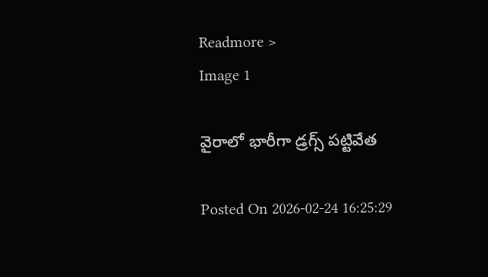Readmore >
Image 1

వైరాలో భారీగా డ్రగ్స్ పట్టివేత

Posted On 2026-02-24 16:25:29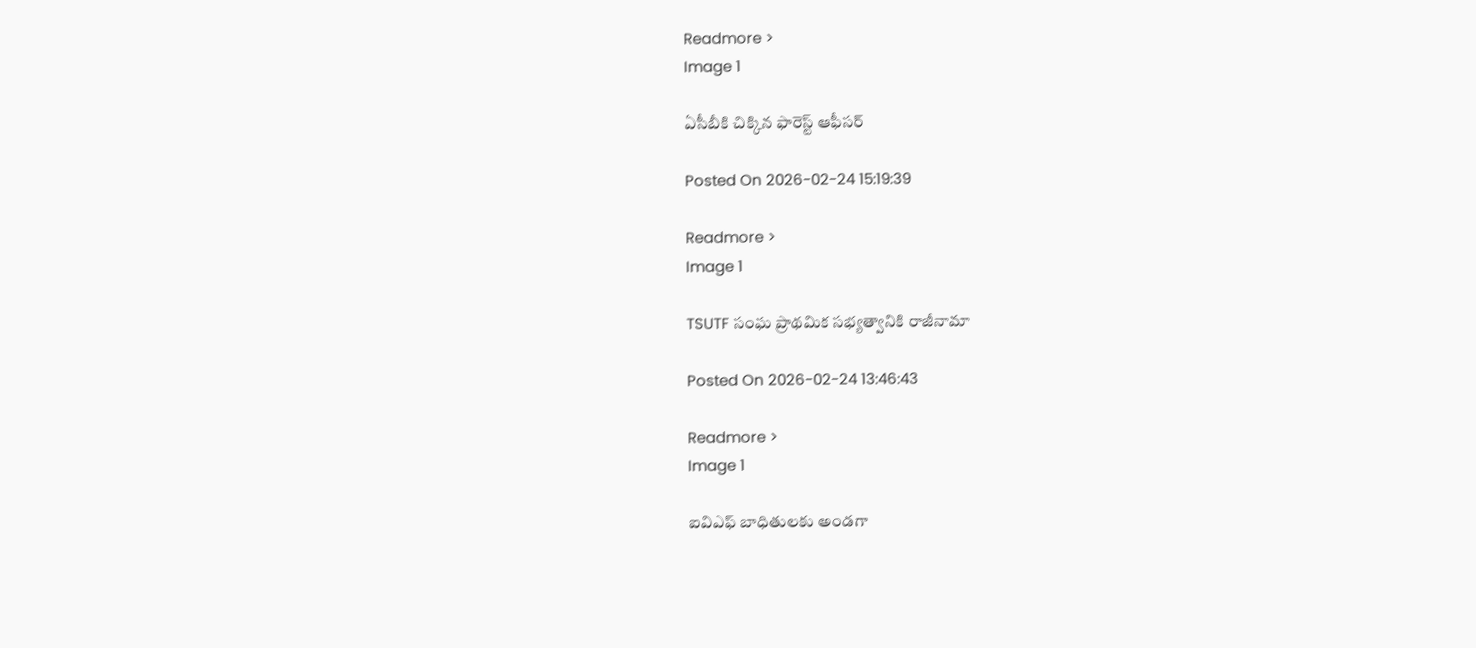Readmore >
Image 1

ఏసీబీకి చిక్కిన ఫారెస్ట్ ఆఫీసర్‌

Posted On 2026-02-24 15:19:39

Readmore >
Image 1

TSUTF సంఘ ప్రాథమిక సభ్యత్వానికి రాజీనామా

Posted On 2026-02-24 13:46:43

Readmore >
Image 1

ఐవిఎఫ్ బాధితులకు అండగా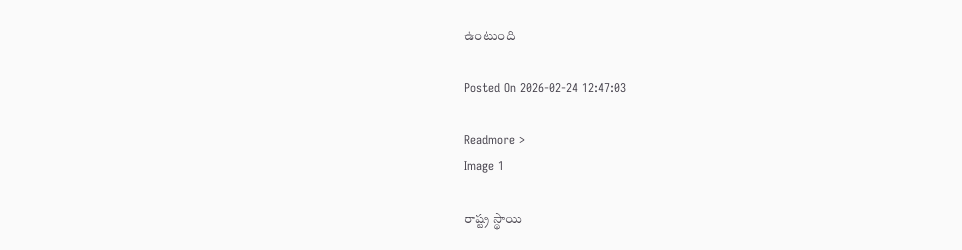ఉంటుంది

Posted On 2026-02-24 12:47:03

Readmore >
Image 1

రాష్ట్ర స్థాయి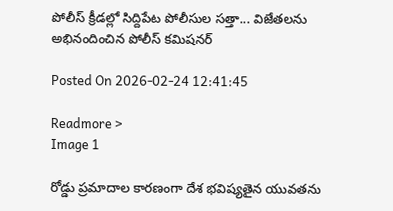పోలీస్ క్రీడల్లో సిద్దిపేట పోలీసుల సత్తా... విజేతలను అభినందించిన పోలీస్ కమిషనర్

Posted On 2026-02-24 12:41:45

Readmore >
Image 1

రోడ్డు ప్రమాదాల కారణంగా దేశ భవిష్యతైన యువతను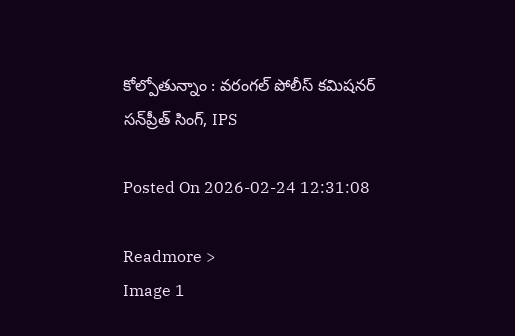కోల్పోతున్నాం : వరంగల్ పోలీస్ కమిషనర్ సన్‌ప్రీత్ సింగ్, IPS

Posted On 2026-02-24 12:31:08

Readmore >
Image 1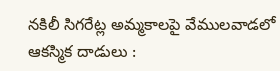నకిలీ సిగరేట్ల అమ్మకాలపై వేములవాడలో ఆకస్మిక దాడులు :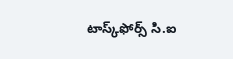టాస్క్‌ఫోర్స్ సి.ఐ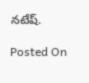నటేష్.

Posted On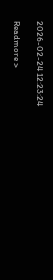2026-02-24 12:23:24

Readmore >